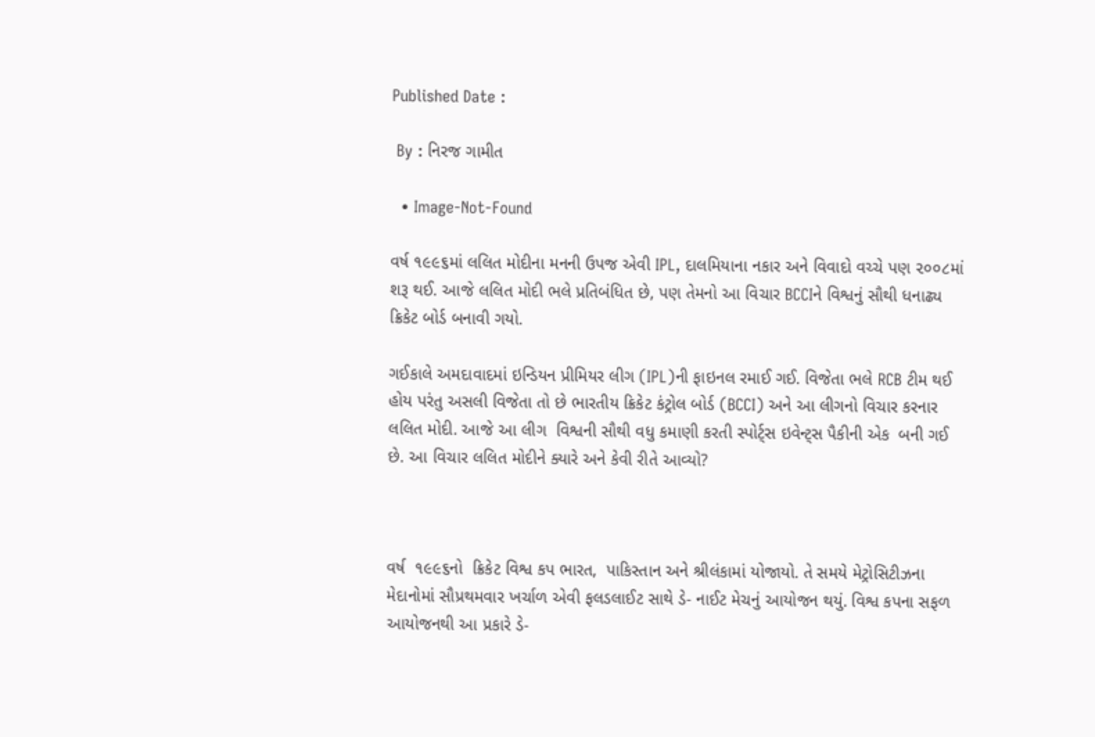Published Date :

 By : નિરજ ગામીત

  • Image-Not-Found

વર્ષ ૧૯૯૬માં લલિત મોદીના મનની ઉપજ એવી IPL, દાલમિયાના નકાર અને વિવાદો વચ્ચે પણ ૨૦૦૮માં શરૂ થઈ. આજે લલિત મોદી ભલે પ્રતિબંધિત છે, પણ તેમનો આ વિચાર BCCIને વિશ્વનું સૌથી ધનાઢ્ય ક્રિકેટ બોર્ડ બનાવી ગયો.

ગઈકાલે અમદાવાદમાં ઇન્ડિયન પ્રીમિયર લીગ (IPL)ની ફાઇનલ રમાઈ ગઈ. વિજેતા ભલે RCB ટીમ થઈ હોય પરંતુ અસલી વિજેતા તો છે ભારતીય ક્રિકેટ કંટ્રોલ બોર્ડ (BCCI) અને આ લીગનો વિચાર કરનાર લલિત મોદી. આજે આ લીગ  વિશ્વની સૌથી વધુ કમાણી કરતી સ્પોર્ટ્સ ઇવેન્ટ્સ પૈકીની એક  બની ગઈ છે. આ વિચાર લલિત મોદીને ક્યારે અને કેવી રીતે આવ્યો?



વર્ષ  ૧૯૯૬નો  ક્રિકેટ વિશ્વ કપ ભારત,  પાકિસ્તાન અને શ્રીલંકામાં યોજાયો. તે સમયે મેટ્રોસિટીઝના મેદાનોમાં સૌપ્રથમવાર ખર્ચાળ એવી ફલડલાઈટ સાથે ડે- નાઈટ મેચનું આયોજન થયું. વિશ્વ કપના સફળ આયોજનથી આ પ્રકારે ડે-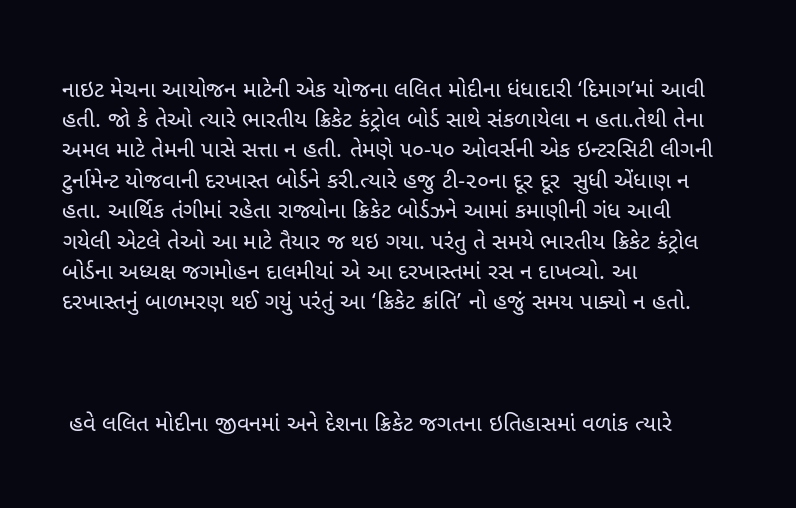નાઇટ મેચના આયોજન માટેની એક યોજના લલિત મોદીના ધંધાદારી ‘દિમાગ’માં આવી હતી. જો કે તેઓ ત્યારે ભારતીય ક્રિકેટ કંટ્રોલ બોર્ડ સાથે સંકળાયેલા ન હતા.તેથી તેના અમલ માટે તેમની પાસે સત્તા ન હતી. તેમણે ૫૦-૫૦ ઓવર્સની એક ઇન્ટરસિટી લીગની ટુર્નામેન્ટ યોજવાની દરખાસ્ત બોર્ડને કરી.ત્યારે હજુ ટી-૨૦ના દૂર દૂર  સુધી એંધાણ ન હતા. આર્થિક તંગીમાં રહેતા રાજ્યોના ક્રિકેટ બોર્ડઝને આમાં કમાણીની ગંધ આવી ગયેલી એટલે તેઓ આ માટે તૈયાર જ થઇ ગયા. પરંતુ તે સમયે ભારતીય ક્રિકેટ કંટ્રોલ બોર્ડના અધ્યક્ષ જગમોહન દાલમીયાં એ આ દરખાસ્તમાં રસ ન દાખવ્યો. આ દરખાસ્તનું બાળમરણ થઈ ગયું પરંતું આ ‘ક્રિકેટ ક્રાંતિ’ નો હજું સમય પાક્યો ન હતો.



 હવે લલિત મોદીના જીવનમાં અને દેશના ક્રિકેટ જગતના ઇતિહાસમાં વળાંક ત્યારે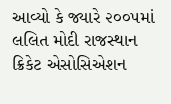આવ્યો કે જ્યારે ૨૦૦૫માં લલિત મોદી રાજસ્થાન ક્રિકેટ એસોસિએશન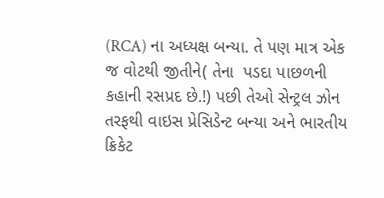(RCA) ના અધ્યક્ષ બન્યા. તે પણ માત્ર એક જ વોટથી જીતીને( તેના  પડદા પાછળની કહાની રસપ્રદ છે.!) પછી તેઓ સેન્ટ્રલ ઝોન તરફથી વાઇસ પ્રેસિડેન્ટ બન્યા અને ભારતીય ક્રિકેટ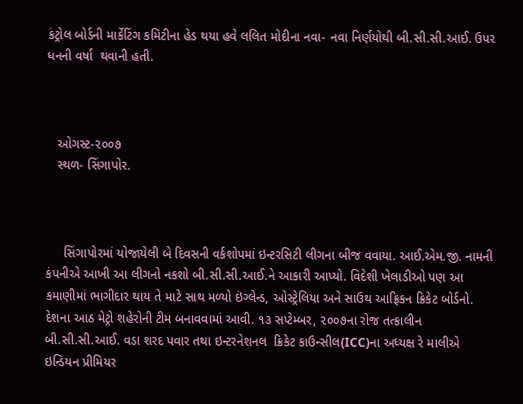કંટ્રોલ બોર્ડની માર્કેટિંગ કમિટીના હેડ થયા હવે લલિત મોદીના નવા- નવા નિર્ણયોથી બી.સી.સી.આઈ. ઉપર ધનની વર્ષા  થવાની હતી.



   ઓગસ્ટ-૨૦૦૭
   સ્થળ- સિંગાપોર.



     સિંગાપોરમાં યોજાયેલી બે દિવસની વર્કશોપમાં ઇન્ટરસિટી લીગના બીજ વવાયા. આઈ.એમ.જી. નામની કંપનીએ આખી આ લીગનો નકશો બી.સી.સી.આઈ.ને આકારી આપ્યો. વિદેશી ખેલાડીઓ પણ આ કમાણીમાં ભાગીદાર થાય તે માટે સાથ મળ્યો ઇંગ્લેન્ડ, ઓસ્ટ્રેલિયા અને સાઉથ આફ્રિકન ક્રિકેટ બોર્ડનો. દેશના આઠ મેટ્રો શહેરોની ટીમ બનાવવામાં આવી. ૧૩ સપ્ટેમ્બર, ૨૦૦૭ના રોજ તત્કાલીન બી.સી.સી.આઈ. વડા શરદ પવાર તથા ઇન્ટરનેશનલ  ક્રિકેટ કાઉન્સીલ(ICC)ના અધ્યક્ષ રે માલીએ  ઇન્ડિયન પ્રીમિયર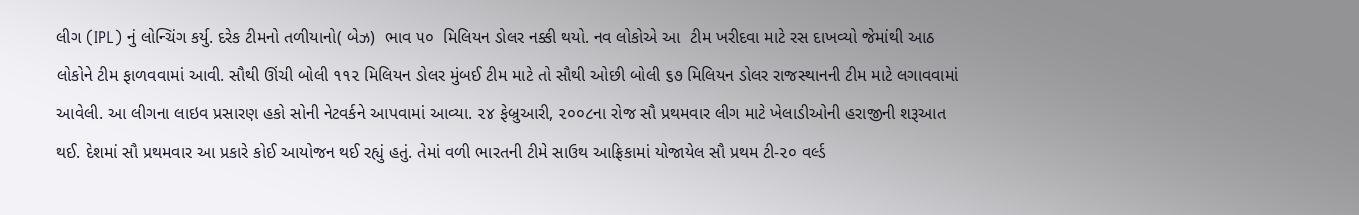લીગ (IPL) નું લોન્ચિંગ કર્યુ. દરેક ટીમનો તળીયાનો( બેઝ)  ભાવ ૫૦  મિલિયન ડોલર નક્કી થયો. નવ લોકોએ આ  ટીમ ખરીદવા માટે રસ દાખવ્યો જેમાંથી આઠ લોકોને ટીમ ફાળવવામાં આવી. સૌથી ઊંચી બોલી ૧૧૨ મિલિયન ડોલર મુંબઈ ટીમ માટે તો સૌથી ઓછી બોલી ૬૭ મિલિયન ડોલર રાજસ્થાનની ટીમ માટે લગાવવામાં આવેલી. આ લીગના લાઇવ પ્રસારણ હકો સોની નેટવર્કને આપવામાં આવ્યા. ૨૪ ફેબ્રુઆરી, ૨૦૦૮ના રોજ સૌ પ્રથમવાર લીગ માટે ખેલાડીઓની હરાજીની શરૂઆત થઈ. દેશમાં સૌ પ્રથમવાર આ પ્રકારે કોઈ આયોજન થઈ રહ્યું હતું. તેમાં વળી ભારતની ટીમે સાઉથ આફ્રિકામાં યોજાયેલ સૌ પ્રથમ ટી-૨૦ વર્લ્ડ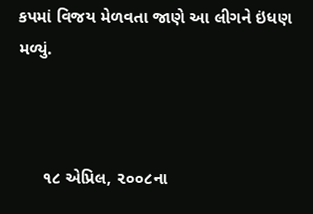કપમાં વિજય મેળવતા જાણે આ લીગને ઇંધણ મળ્યું.



     ૧૮ એપ્રિલ, ૨૦૦૮ના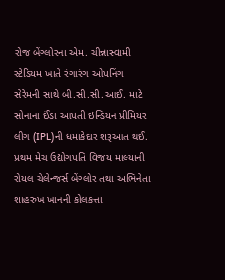રોજ બેંગ્લોરના એમ. ચીન્નાસ્વામી સ્ટેડિયમ ખાતે રંગારંગ ઓપનિંગ સેરેમની સાથે બી.સી.સી.આઈ. માટે સોનાના ઈંડા આપતી ઇન્ડિયન પ્રીમિયર લીગ (IPL)ની ધમાકેદાર શરૂઆત થઈ. પ્રથમ મેચ ઉદ્યોગપતિ વિજય માલ્યાની રોયલ ચેલેન્જર્સ બેંગ્લોર તથા અભિનેતા શાહરુખ ખાનની કોલકત્તા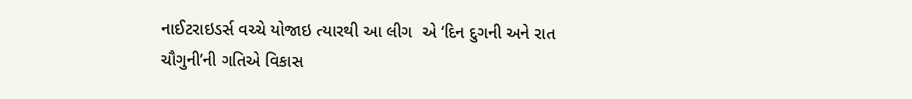નાઈટરાઇડર્સ વચ્ચે યોજાઇ ત્યારથી આ લીગ  એ ‘દિન દુગની અને રાત ચૌગુની’ની ગતિએ વિકાસ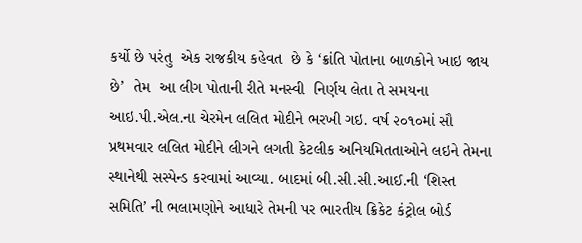કર્યો છે પરંતુ  એક રાજકીય કહેવત  છે કે ‘ક્રાંતિ પોતાના બાળકોને ખાઇ જાય છે’  તેમ  આ લીગ પોતાની રીતે મનસ્વી  નિર્ણય લેતા તે સમયના આઇ.પી.એલ.ના ચેરમેન લલિત મોદીને ભરખી ગઇ. વર્ષ ૨૦૧૦માં સૌ પ્રથમવાર લલિત મોદીને લીગને લગતી કેટલીક અનિયમિતતાઓને લઇને તેમના સ્થાનેથી સસ્પેન્ડ કરવામાં આવ્યા. બાદમાં બી.સી.સી.આઈ.ની ‘શિસ્ત સમિતિ’ ની ભલામણોને આધારે તેમની પર ભારતીય ક્રિકેટ કંટ્રોલ બોર્ડ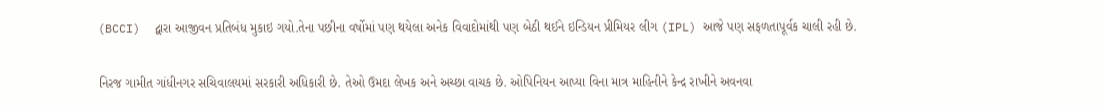(BCCI)  દ્વારા આજીવન પ્રતિબંધ મુકાઇ ગયો.તેના પછીના વર્ષોમાં પણ થયેલા અનેક વિવાદોમાંથી પણ બેઠી થઈને ઇન્ડિયન પ્રીમિયર લીગ (IPL) આજે પણ સફળતાપૂર્વક ચાલી રહી છે.

નિરજ ગામીત ગાંધીનગર સચિવાલયમાં સરકારી અધિકારી છે. તેઓ ઉમદા લેખક અને અચ્છા વાચક છે. ઓપિનિયન આપ્યા વિના માત્ર માહિનીને કેન્દ્ર રાખીને અવનવા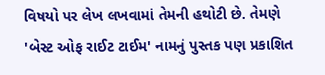વિષયો પર લેખ લખવામાં તેમની હથોટી છે. તેમણે 'બેસ્ટ ઓફ રાઈટ ટાઈમ' નામનું પુસ્તક પણ પ્રકાશિત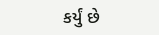કર્યું છે